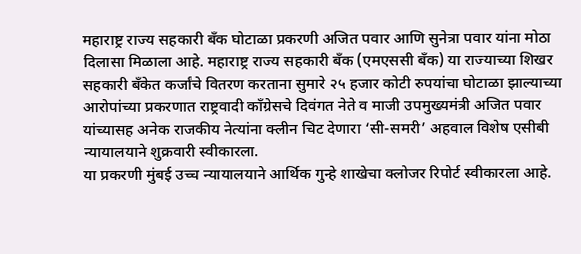महाराष्ट्र राज्य सहकारी बँक घोटाळा प्रकरणी अजित पवार आणि सुनेत्रा पवार यांना मोठा दिलासा मिळाला आहे. महाराष्ट्र राज्य सहकारी बँक (एमएससी बँक) या राज्याच्या शिखर सहकारी बँकेत कर्जांचे वितरण करताना सुमारे २५ हजार कोटी रुपयांचा घोटाळा झाल्याच्या आरोपांच्या प्रकरणात राष्ट्रवादी काँग्रेसचे दिवंगत नेते व माजी उपमुख्यमंत्री अजित पवार यांच्यासह अनेक राजकीय नेत्यांना क्लीन चिट देणारा ‘सी-समरी’ अहवाल विशेष एसीबी न्यायालयाने शुक्रवारी स्वीकारला.
या प्रकरणी मुंबई उच्च न्यायालयाने आर्थिक गुन्हे शाखेचा क्लोजर रिपोर्ट स्वीकारला आहे.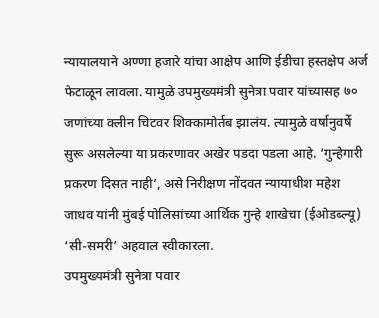न्यायालयाने अण्णा हजारे यांचा आक्षेप आणि ईडीचा हस्तक्षेप अर्ज फेटाळून लावला. यामुळे उपमुख्यमंत्री सुनेत्रा पवार यांच्यासह ७० जणांच्या क्लीन चिटवर शिक्कामोर्तब झालंय. त्यामुळे वर्षानुवर्षे सुरू असलेल्या या प्रकरणावर अखेर पडदा पडला आहे. ‘गुन्हेगारी प्रकरण दिसत नाही’, असे निरीक्षण नोंदवत न्यायाधीश महेश जाधव यांनी मुंबई पोलिसांच्या आर्थिक गुन्हे शाखेचा (ईओडब्ल्यू) ‘सी-समरी’ अहवाल स्वीकारला.
उपमुख्यमंत्री सुनेत्रा पवार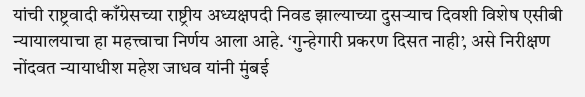यांची राष्ट्रवादी काँग्रेसच्या राष्ट्रीय अध्यक्षपदी निवड झाल्याच्या दुसऱ्याच दिवशी विशेष एसीबी न्यायालयाचा हा महत्त्वाचा निर्णय आला आहे. ‘गुन्हेगारी प्रकरण दिसत नाही’, असे निरीक्षण नोंदवत न्यायाधीश महेश जाधव यांनी मुंबई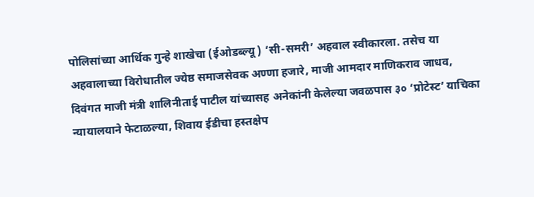पोलिसांच्या आर्थिक गुन्हे शाखेचा (ईओडब्ल्यू) ‘सी-समरी’ अहवाल स्वीकारला. तसेच या अहवालाच्या विरोधातील ज्येष्ठ समाजसेवक अण्णा हजारे, माजी आमदार माणिकराव जाधव, दिवंगत माजी मंत्री शालिनीताई पाटील यांच्यासह अनेकांनी केलेल्या जवळपास ३० ‘प्रोटेस्ट’ याचिका न्यायालयाने फेटाळल्या, शिवाय ईडीचा हस्तक्षेप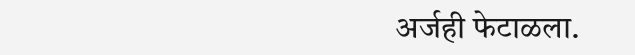अर्जही फेटाळला.